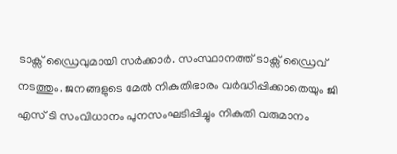ടാക്സ് ഡ്രൈവുമായി സർക്കാർ. സംസ്ഥാനത്ത് ടാക്സ് ഡ്രൈവ് നടത്തും. ജനങ്ങളുടെ മേൽ നികുതിഭാരം വർദ്ധിപ്പിക്കാതെയും ജി എസ് ടി സംവിധാനം പുനസംഘടിപ്പിച്ചും നികുതി വരുമാനം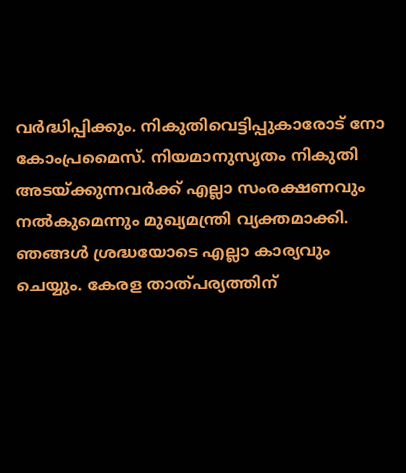വർദ്ധിപ്പിക്കും. നികുതിവെട്ടിപ്പുകാരോട് നോ കോംപ്രമൈസ്. നിയമാനുസൃതം നികുതി അടയ്ക്കുന്നവർക്ക് എല്ലാ സംരക്ഷണവും നൽകുമെന്നും മുഖ്യമന്ത്രി വ്യക്തമാക്കി.
ഞങ്ങൾ ശ്രദ്ധയോടെ എല്ലാ കാര്യവും ചെയ്യും. കേരള താത്പര്യത്തിന്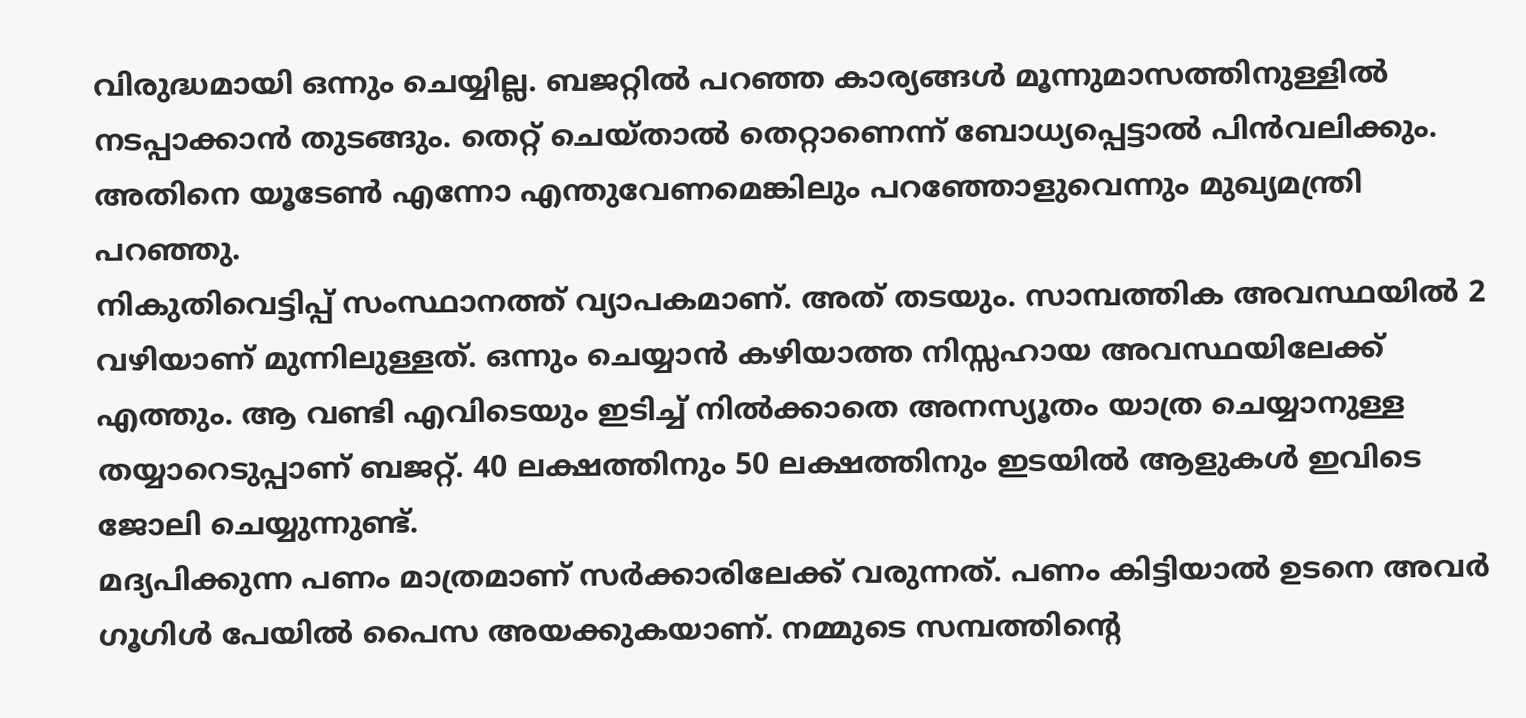വിരുദ്ധമായി ഒന്നും ചെയ്യില്ല. ബജറ്റിൽ പറഞ്ഞ കാര്യങ്ങൾ മൂന്നുമാസത്തിനുള്ളിൽ നടപ്പാക്കാൻ തുടങ്ങും. തെറ്റ് ചെയ്താൽ തെറ്റാണെന്ന് ബോധ്യപ്പെട്ടാൽ പിൻവലിക്കും. അതിനെ യൂടേൺ എന്നോ എന്തുവേണമെങ്കിലും പറഞ്ഞോളുവെന്നും മുഖ്യമന്ത്രി പറഞ്ഞു.
നികുതിവെട്ടിപ്പ് സംസ്ഥാനത്ത് വ്യാപകമാണ്. അത് തടയും. സാമ്പത്തിക അവസ്ഥയിൽ 2 വഴിയാണ് മുന്നിലുള്ളത്. ഒന്നും ചെയ്യാൻ കഴിയാത്ത നിസ്സഹായ അവസ്ഥയിലേക്ക് എത്തും. ആ വണ്ടി എവിടെയും ഇടിച്ച് നിൽക്കാതെ അനസ്യൂതം യാത്ര ചെയ്യാനുള്ള തയ്യാറെടുപ്പാണ് ബജറ്റ്. 40 ലക്ഷത്തിനും 50 ലക്ഷത്തിനും ഇടയിൽ ആളുകൾ ഇവിടെ ജോലി ചെയ്യുന്നുണ്ട്.
മദ്യപിക്കുന്ന പണം മാത്രമാണ് സർക്കാരിലേക്ക് വരുന്നത്. പണം കിട്ടിയാൽ ഉടനെ അവർ ഗൂഗിൾ പേയിൽ പൈസ അയക്കുകയാണ്. നമ്മുടെ സമ്പത്തിന്റെ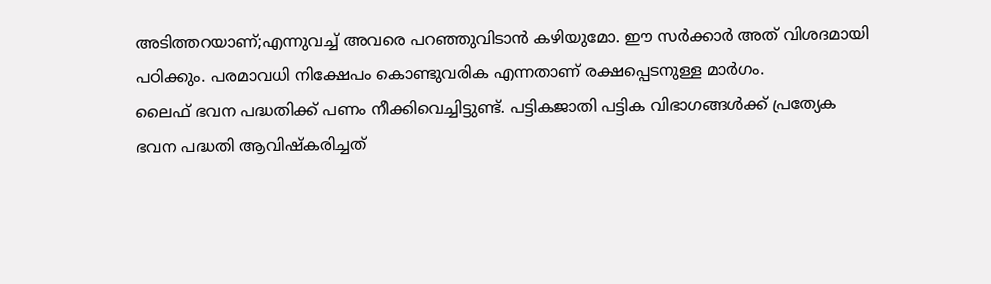അടിത്തറയാണ്;എന്നുവച്ച് അവരെ പറഞ്ഞുവിടാൻ കഴിയുമോ. ഈ സർക്കാർ അത് വിശദമായി പഠിക്കും. പരമാവധി നിക്ഷേപം കൊണ്ടുവരിക എന്നതാണ് രക്ഷപ്പെടനുള്ള മാർഗം.
ലൈഫ് ഭവന പദ്ധതിക്ക് പണം നീക്കിവെച്ചിട്ടുണ്ട്. പട്ടികജാതി പട്ടിക വിഭാഗങ്ങൾക്ക് പ്രത്യേക ഭവന പദ്ധതി ആവിഷ്കരിച്ചത്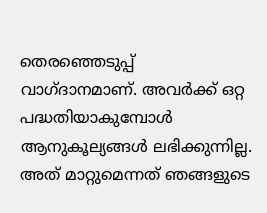തെരഞ്ഞെടുപ്പ് വാഗ്ദാനമാണ്. അവർക്ക് ഒറ്റ പദ്ധതിയാകുമ്പോൾ ആനുകൂല്യങ്ങൾ ലഭിക്കുന്നില്ല. അത് മാറ്റുമെന്നത് ഞങ്ങളുടെ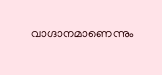വാഗ്ദാനമാണെന്നും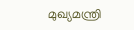മുഖ്യമന്ത്രി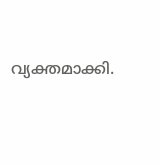വ്യക്തമാക്കി.